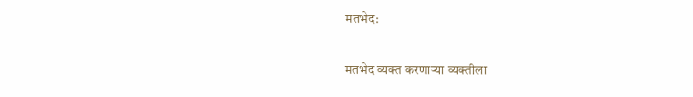मतभेद:

मतभेद व्यक्त करणाऱ्या व्यक्तीला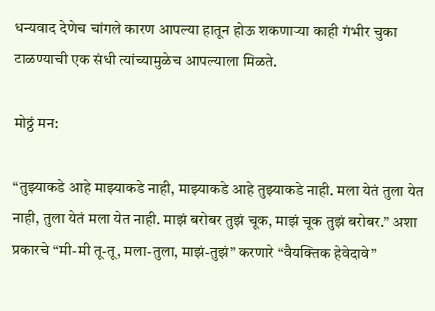धन्यवाद देणेच चांगले कारण आपल्या हातून होऊ शकणाऱ्या काही गंभीर चुका टाळण्याची एक संधी त्यांच्यामुळेच आपल्याला मिळते.

मोठ्ठं मन:

“तुझ्याकडे आहे माझ्याकडे नाही, माझ्याकडे आहे तुझ्याकडे नाही. मला येतं तुला येत नाही, तुला येतं मला येत नाही. माझं बरोबर तुझं चूक, माझं चूक तुझं बरोबर.” अशा प्रकारचे “मी-मी तू-तू, मला-तुला, माझं-तुझं” करणारे “वैयक्तिक हेवेदावे”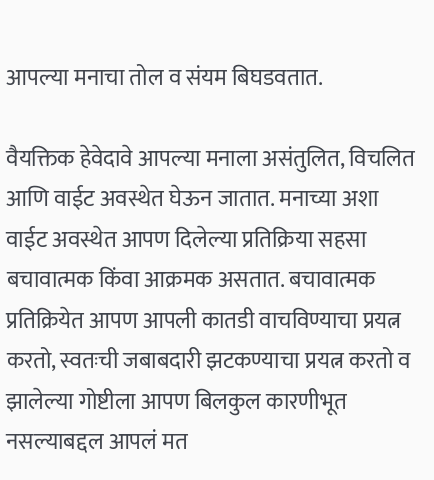आपल्या मनाचा तोल व संयम बिघडवतात.

वैयक्तिक हेवेदावे आपल्या मनाला असंतुलित, विचलित आणि वाईट अवस्थेत घेऊन जातात. मनाच्या अशा वाईट अवस्थेत आपण दिलेल्या प्रतिक्रिया सहसा बचावात्मक किंवा आक्रमक असतात. बचावात्मक प्रतिक्रियेत आपण आपली कातडी वाचविण्याचा प्रयत्न करतो, स्वतःची जबाबदारी झटकण्याचा प्रयत्न करतो व झालेल्या गोष्टीला आपण बिलकुल कारणीभूत नसल्याबद्दल आपलं मत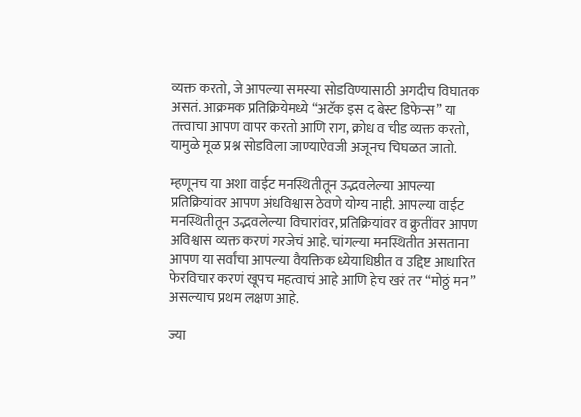व्यक्त करतो, जे आपल्या समस्या सोडविण्यासाठी अगदीच विघातक असतं. आक्रमक प्रतिक्रियेमध्ये “अटॅक इस द बेस्ट डिफेन्स” या तत्त्वाचा आपण वापर करतो आणि राग, क्रोध व चीड व्यक्त करतो, यामुळे मूळ प्रश्न सोडविला जाण्याऐवजी अजूनच चिघळत जातो.

म्हणूनच या अशा वाईट मनस्थितीतून उद्भवलेल्या आपल्या प्रतिक्रियांवर आपण अंधविश्वास ठेवणे योग्य नाही. आपल्या वाईट मनस्थितीतून उद्भवलेल्या विचारांवर, प्रतिक्रियांवर व क्रुतींवर आपण अविश्वास व्यक्त करणं गरजेचं आहे. चांगल्या मनस्थितीत असताना आपण या सर्वांचा आपल्या वैयक्तिक ध्येयाधिष्ठीत व उद्दिष्ट आधारित फेरविचार करणं खूपच महत्वाचं आहे आणि हेच खरं तर “मोठ्ठं मन” असल्याच प्रथम लक्षण आहे.

ज्या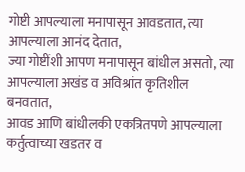गोष्टी आपल्याला मनापासून आवडतात, त्या आपल्याला आनंद देतात,
ज्या गोष्टींशी आपण मनापासून बांधील असतो, त्या आपल्याला अखंड व अविश्रांत कृतिशील बनवतात,
आवड आणि बांधीलकी एकत्रितपणे आपल्याला कर्तुत्वाच्या खडतर व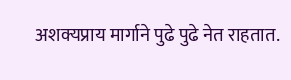अशक्यप्राय मार्गाने पुढे पुढे नेत राहतात.